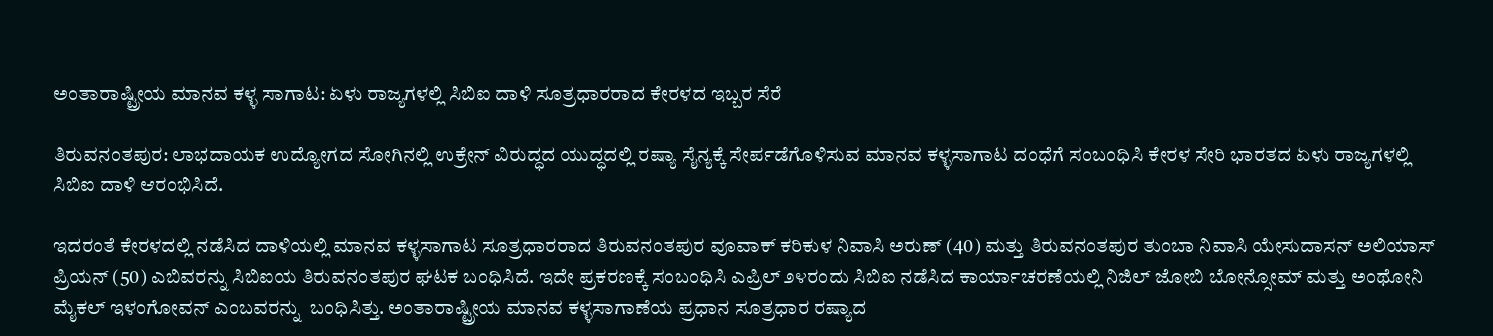ಅಂತಾರಾಷ್ಟ್ರೀಯ ಮಾನವ ಕಳ್ಳ ಸಾಗಾಟ: ಏಳು ರಾಜ್ಯಗಳಲ್ಲಿ ಸಿಬಿಐ ದಾಳಿ ಸೂತ್ರಧಾರರಾದ ಕೇರಳದ ಇಬ್ಬರ ಸೆರೆ

ತಿರುವನಂತಪುರ: ಲಾಭದಾಯಕ ಉದ್ಯೋಗದ ಸೋಗಿನಲ್ಲಿ ಉಕ್ರೇನ್ ವಿರುದ್ಧದ ಯುದ್ಧದಲ್ಲಿ ರಷ್ಯಾ ಸೈನ್ಯಕ್ಕೆ ಸೇರ್ಪಡೆಗೊಳಿಸುವ ಮಾನವ ಕಳ್ಳಸಾಗಾಟ ದಂಧೆಗೆ ಸಂಬಂಧಿಸಿ ಕೇರಳ ಸೇರಿ ಭಾರತದ ಏಳು ರಾಜ್ಯಗಳಲ್ಲಿ  ಸಿಬಿಐ ದಾಳಿ ಆರಂಭಿಸಿದೆ.

ಇದರಂತೆ ಕೇರಳದಲ್ಲಿ ನಡೆಸಿದ ದಾಳಿಯಲ್ಲಿ ಮಾನವ ಕಳ್ಳಸಾಗಾಟ ಸೂತ್ರಧಾರರಾದ ತಿರುವನಂತಪುರ ವೂವಾಕ್ ಕರಿಕುಳ ನಿವಾಸಿ ಅರುಣ್ (40) ಮತ್ತು ತಿರುವನಂತಪುರ ತುಂಬಾ ನಿವಾಸಿ ಯೇಸುದಾಸನ್ ಅಲಿಯಾಸ್ ಪ್ರಿಯನ್ (50) ಎಬಿವರನ್ನು ಸಿಬಿಐಯ ತಿರುವನಂತಪುರ ಘಟಕ ಬಂಧಿಸಿದೆ. ಇದೇ ಪ್ರಕರಣಕ್ಕೆ ಸಂಬಂಧಿಸಿ ಎಪ್ರಿಲ್ ೨೪ರಂದು ಸಿಬಿಐ ನಡೆಸಿದ ಕಾರ್ಯಾಚರಣೆಯಲ್ಲಿ ನಿಜಿಲ್ ಜೋಬಿ ಬೋನ್ಸೋಮ್ ಮತ್ತು ಅಂಥೋನಿ ಮೈಕಲ್ ಇಳಂಗೋವನ್ ಎಂಬವರನ್ನು  ಬಂಧಿಸಿತ್ತು. ಅಂತಾರಾಷ್ಟ್ರೀಯ ಮಾನವ ಕಳ್ಳಸಾಗಾಣೆಯ ಪ್ರಧಾನ ಸೂತ್ರಧಾರ ರಷ್ಯಾದ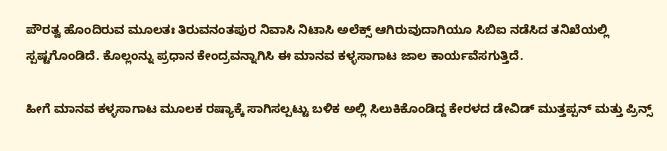ಪೌರತ್ವ ಹೊಂದಿರುವ ಮೂಲತಃ ತಿರುವನಂತಪುರ ನಿವಾಸಿ ನಿಟಾಸಿ ಅಲೆಕ್ಸ್ ಆಗಿರುವುದಾಗಿಯೂ ಸಿಬಿಐ ನಡೆಸಿದ ತನಿಖೆಯಲ್ಲಿ ಸ್ಪಷ್ಟಗೊಂಡಿದೆ. ಕೊಲ್ಲಂನ್ನು ಪ್ರಧಾನ ಕೇಂದ್ರವನ್ನಾಗಿಸಿ ಈ ಮಾನವ ಕಳ್ಳಸಾಗಾಟ ಜಾಲ ಕಾರ್ಯವೆಸಗುತ್ತಿದೆ.

ಹೀಗೆ ಮಾನವ ಕಳ್ಳಸಾಗಾಟ ಮೂಲಕ ರಷ್ಯಾಕ್ಕೆ ಸಾಗಿಸಲ್ಪಟ್ಟು ಬಳಿಕ ಅಲ್ಲಿ ಸಿಲುಕಿಕೊಂಡಿದ್ದ ಕೇರಳದ ಡೇವಿಡ್ ಮುತ್ತಪ್ಪನ್ ಮತ್ತು ಪ್ರಿನ್ಸ್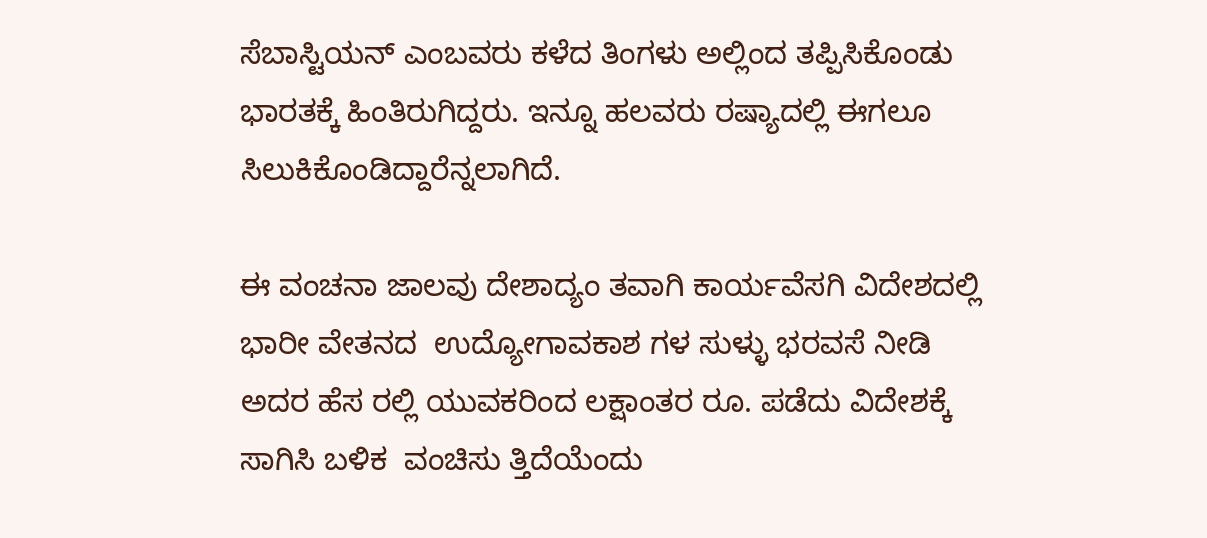ಸೆಬಾಸ್ಟಿಯನ್ ಎಂಬವರು ಕಳೆದ ತಿಂಗಳು ಅಲ್ಲಿಂದ ತಪ್ಪಿಸಿಕೊಂಡು ಭಾರತಕ್ಕೆ ಹಿಂತಿರುಗಿದ್ದರು. ಇನ್ನೂ ಹಲವರು ರಷ್ಯಾದಲ್ಲಿ ಈಗಲೂ ಸಿಲುಕಿಕೊಂಡಿದ್ದಾರೆನ್ನಲಾಗಿದೆ.

ಈ ವಂಚನಾ ಜಾಲವು ದೇಶಾದ್ಯಂ ತವಾಗಿ ಕಾರ್ಯವೆಸಗಿ ವಿದೇಶದಲ್ಲಿ ಭಾರೀ ವೇತನದ  ಉದ್ಯೋಗಾವಕಾಶ ಗಳ ಸುಳ್ಳು ಭರವಸೆ ನೀಡಿ ಅದರ ಹೆಸ ರಲ್ಲಿ ಯುವಕರಿಂದ ಲಕ್ಷಾಂತರ ರೂ. ಪಡೆದು ವಿದೇಶಕ್ಕೆ ಸಾಗಿಸಿ ಬಳಿಕ  ವಂಚಿಸು ತ್ತಿದೆಯೆಂದು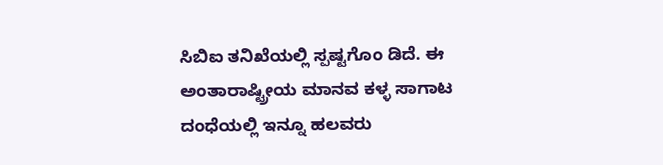ಸಿಬಿಐ ತನಿಖೆಯಲ್ಲಿ ಸ್ಪಷ್ಟಗೊಂ ಡಿದೆ. ಈ ಅಂತಾರಾಷ್ಟ್ರೀಯ ಮಾನವ ಕಳ್ಳ ಸಾಗಾಟ ದಂಧೆಯಲ್ಲಿ ಇನ್ನೂ ಹಲವರು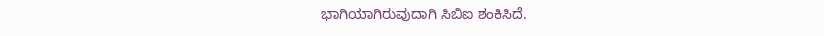ಭಾಗಿಯಾಗಿರುವುದಾಗಿ ಸಿಬಿಐ ಶಂಕಿಸಿದೆ.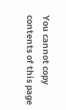You cannot copy contents of this page